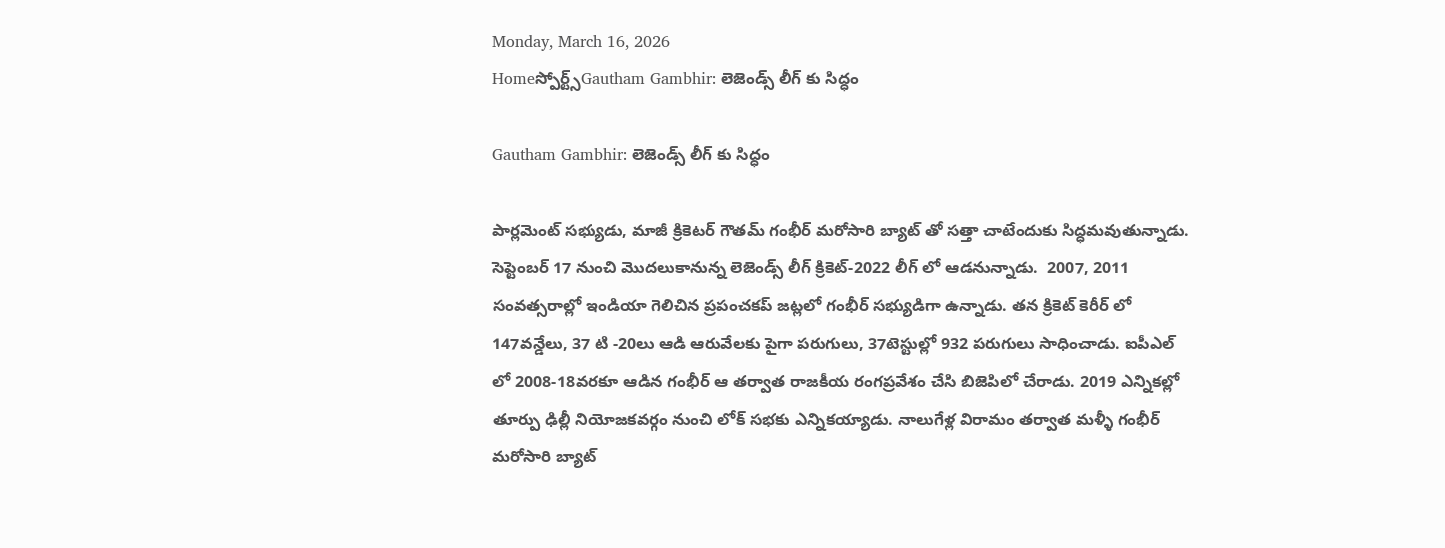Monday, March 16, 2026
Homeస్పోర్ట్స్Gautham Gambhir: లెజెండ్స్ లీగ్ కు సిద్ధం

Gautham Gambhir: లెజెండ్స్ లీగ్ కు సిద్ధం

పార్లమెంట్ సభ్యుడు, మాజీ క్రికెటర్ గౌతమ్ గంభీర్ మరోసారి బ్యాట్ తో సత్తా చాటేందుకు సిద్ధమవుతున్నాడు. సెప్టెంబర్ 17 నుంచి మొదలుకానున్న లెజెండ్స్ లీగ్ క్రికెట్-2022 లీగ్ లో ఆడనున్నాడు.  2007, 2011  సంవత్సరాల్లో ఇండియా గెలిచిన ప్రపంచకప్ జట్లలో గంభీర్ సభ్యుడిగా ఉన్నాడు. తన క్రికెట్ కెరీర్ లో 147వన్డేలు, 37 టి -20లు ఆడి ఆరువేలకు పైగా పరుగులు, 37టెస్టుల్లో 932 పరుగులు సాధించాడు. ఐపీఎల్ లో 2008-18వరకూ ఆడిన గంభీర్ ఆ తర్వాత రాజకీయ రంగప్రవేశం చేసి బిజెపిలో చేరాడు. 2019 ఎన్నికల్లో  తూర్పు ఢిల్లీ నియోజకవర్గం నుంచి లోక్ సభకు ఎన్నికయ్యాడు. నాలుగేళ్ల విరామం తర్వాత మళ్ళీ గంభీర్ మరోసారి బ్యాట్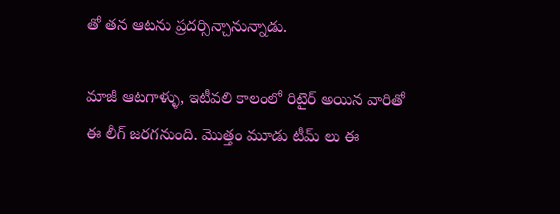తో తన ఆటను ప్రదర్సిన్చానున్నాడు.

మాజీ ఆటగాళ్ళు, ఇటీవలి కాలంలో రిటైర్ అయిన వారితో  ఈ లీగ్ జరగనుంది. మొత్తం మూడు టీమ్ లు ఈ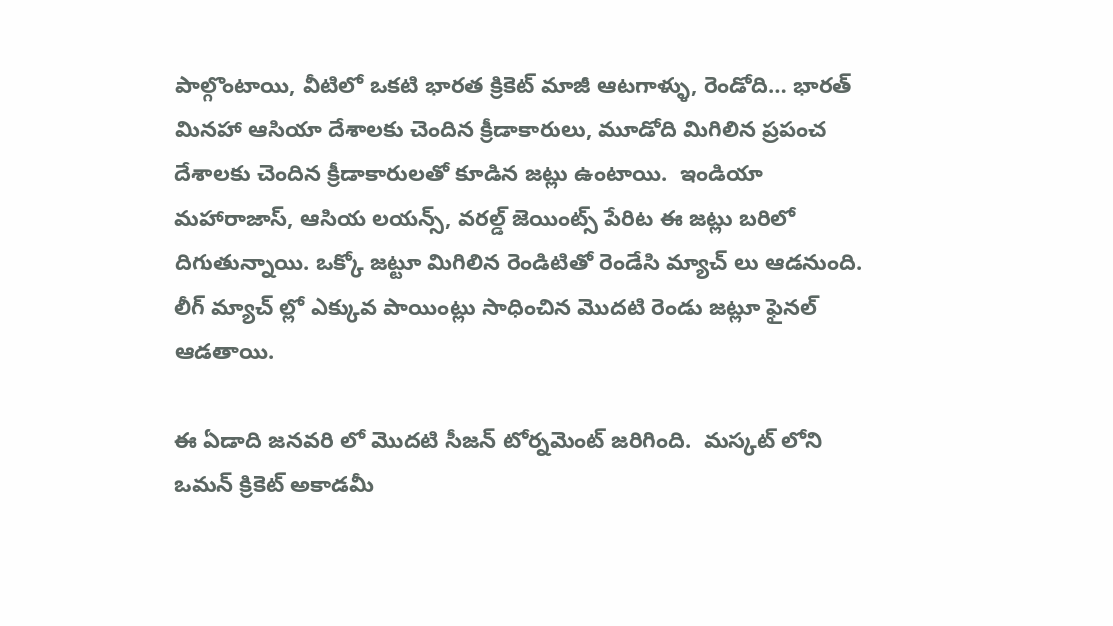పాల్గొంటాయి, వీటిలో ఒకటి భారత క్రికెట్ మాజీ ఆటగాళ్ళు, రెండోది… భారత్ మినహా ఆసియా దేశాలకు చెందిన క్రీడాకారులు, మూడోది మిగిలిన ప్రపంచ దేశాలకు చెందిన క్రీడాకారులతో కూడిన జట్లు ఉంటాయి.  ఇండియా మహారాజాస్, ఆసియ లయన్స్, వరల్డ్ జెయింట్స్ పేరిట ఈ జట్లు బరిలో దిగుతున్నాయి. ఒక్కో జట్టూ మిగిలిన రెండిటితో రెండేసి మ్యాచ్ లు ఆడనుంది. లీగ్ మ్యాచ్ ల్లో ఎక్కువ పాయింట్లు సాధించిన మొదటి రెండు జట్లూ ఫైనల్ ఆడతాయి.

ఈ ఏడాది జనవరి లో మొదటి సీజన్ టోర్నమెంట్ జరిగింది.  మస్కట్ లోని ఒమన్ క్రికెట్ అకాడమీ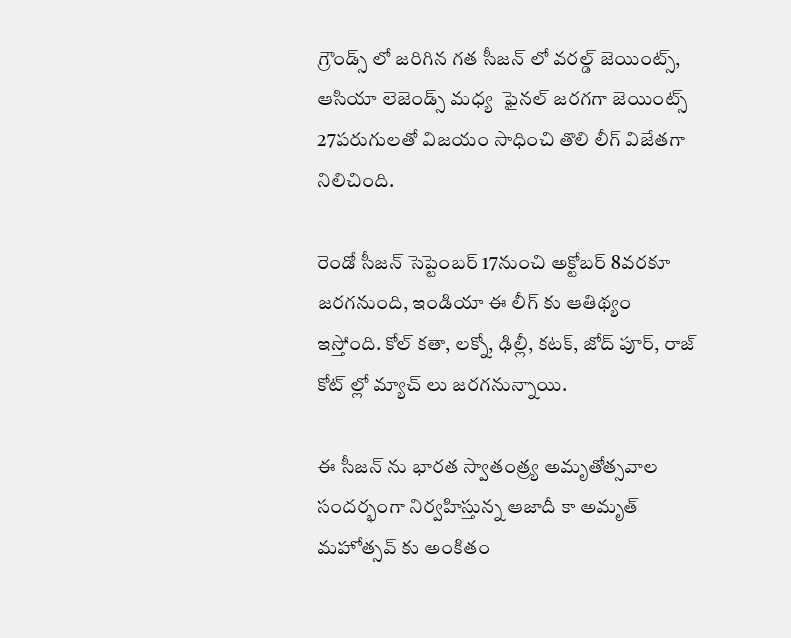గ్రౌండ్స్ లో జరిగిన గత సీజన్ లో వరల్డ్ జెయింట్స్, ఆసియా లెజెండ్స్ మధ్య  ఫైనల్ జరగగా జెయింట్స్ 27పరుగులతో విజయం సాధించి తొలి లీగ్ విజేతగా నిలిచింది.

రెండో సీజన్ సెప్టెంబర్ 17నుంచి అక్టోబర్ 8వరకూ జరగనుంది, ఇండియా ఈ లీగ్ కు ఆతిథ్యం ఇస్తోంది. కోల్ కతా, లక్నో, ఢిల్లీ, కటక్, జోద్ పూర్, రాజ్ కోట్ ల్లో మ్యాచ్ లు జరగనున్నాయి.

ఈ సీజన్ ను భారత స్వాతంత్ర్య అమృతోత్సవాల సందర్భంగా నిర్వహిస్తున్న ఆజాదీ కా అమృత్ మహోత్సవ్ కు అంకితం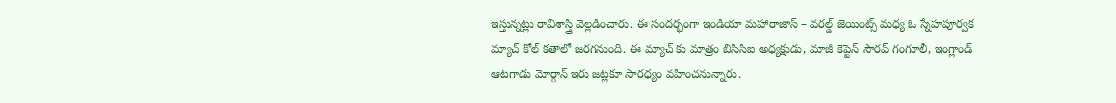ఇస్తున్నట్లు రావిశాస్త్రి వెల్లడించారు. ఈ సందర్భంగా ఇండియా మహారాజాస్ – వరల్డ్ జెయింట్స్ మధ్య ఓ స్నేహపూర్వక మ్యాచ్ కోల్ కతాలో జరగనుంది. ఈ మ్యాచ్ కు మాత్రం బిసిసిఐ అధ్యక్షుడు, మాజీ కెప్టెన్ సౌరవ్ గంగూలీ, ఇంగ్లాండ్ ఆటగాడు మోర్గాన్ ఇరు జట్లకూ సారధ్యం వహించనున్నారు.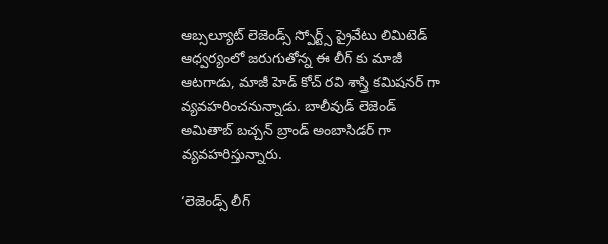ఆబ్సల్యూట్ లెజెండ్స్ స్పోర్ట్స్ ప్రైవేటు లిమిటెడ్ ఆధ్వర్యంలో జరుగుతోన్న ఈ లీగ్ కు మాజీ ఆటగాడు, మాజీ హెడ్ కోచ్ రవి శాస్త్రి కమిషనర్ గా వ్యవహరించనున్నాడు. బాలీవుడ్ లెజెండ్ అమితాబ్ బచ్చన్ బ్రాండ్ అంబాసిడర్ గా వ్యవహరిస్తున్నారు.

‘లెజెండ్స్ లీగ్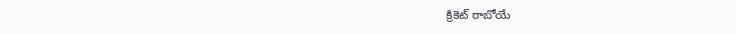క్రికెట్ రాబోయే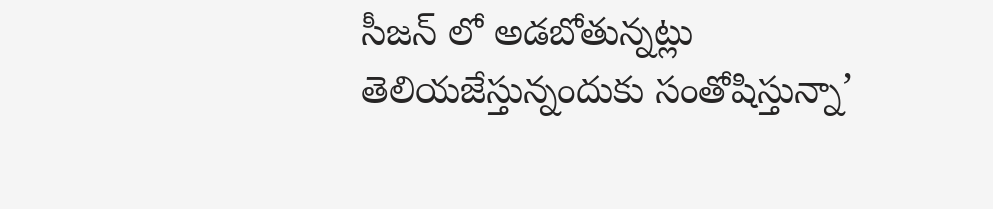సీజన్ లో అడబోతున్నట్లు తెలియజేస్తున్నందుకు సంతోషిస్తున్నా’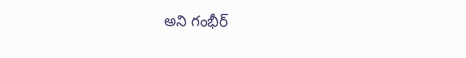అని గంభీర్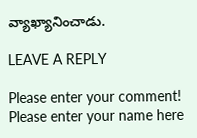వ్యాఖ్యానించాడు.

LEAVE A REPLY

Please enter your comment!
Please enter your name here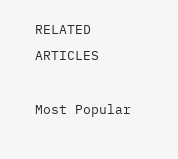RELATED ARTICLES

Most Popular